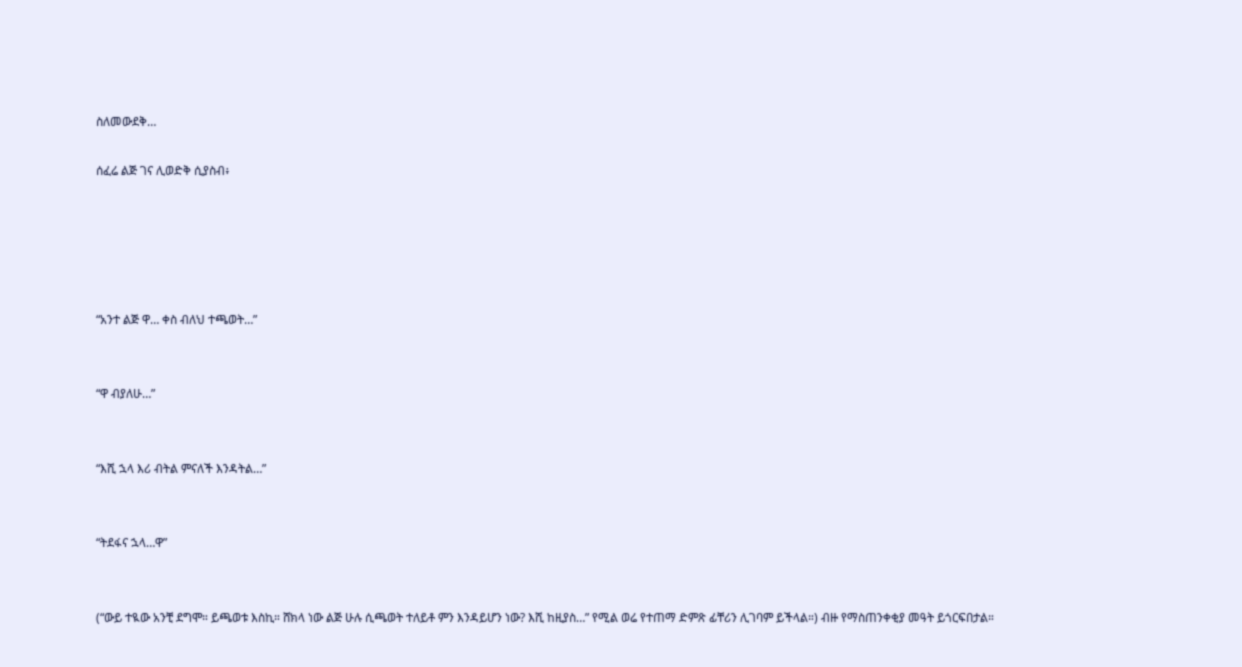ስለመውደቅ…

ሰፈሬ ልጅ ገና ሊወድቅ ሲያስብ፥





“አንተ ልጅ ዋ… ቀስ ብለህ ተጫወት…”


“ዋ ብያለሁ…”


“እሺ ኋላ እሪ ብትል ምናለች እንዳትል…”


“ትደፋና ኋላ…ዋ”


(“ውይ ተዪው አንቺ ደግሞ። ይጫወቱ እስኪ። ሸክላ ነው ልጅ ሁሉ ሲጫወት ተለይቶ ምን እንዳይሆን ነው? እሺ ከዚያስ…” የሚል ወሬ የተጠማ ድምጽ ፊቸሪን ሊገባም ይችላል።) ብዙ የማስጠንቀቂያ መዓት ይጎርፍበታል።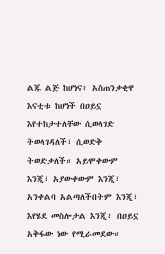ልጁ ልጅ ከሆነና፥ አስጠንቃቂዋ እናቲቱ ከሆነች በዐይኗ እየተከታተለቸው ሲወላገድ ትወላገዳለች፣ ሲወድቅ ትወድቃለች። አይሞቀውም እንጂ፣ አያውቀውም እንጂ፣ አንቀልባ አልጣለችበትም እንጂ፣ እየሄደ መስሎታል እንጂ፥ በዐይኗ አቅፋው ነው የሚራመደው።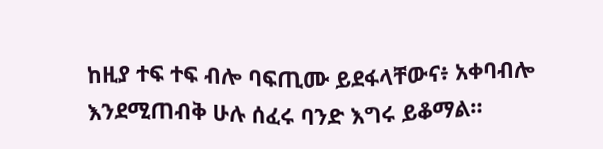ከዚያ ተፍ ተፍ ብሎ ባፍጢሙ ይደፋላቸውና፥ አቀባብሎ እንደሚጠብቅ ሁሉ ሰፈሩ ባንድ እግሩ ይቆማል።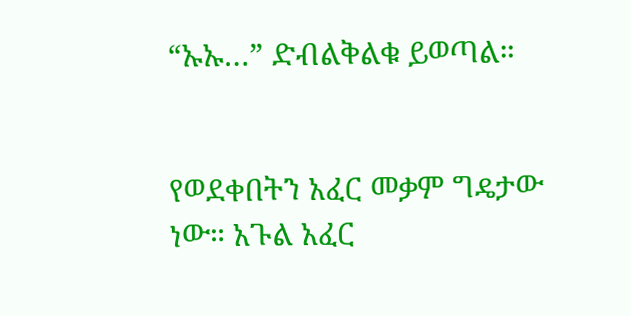“ኡኡ…” ድብልቅልቁ ይወጣል።


የወደቀበትን አፈር መቃም ግዴታው ነው። አጉል አፈር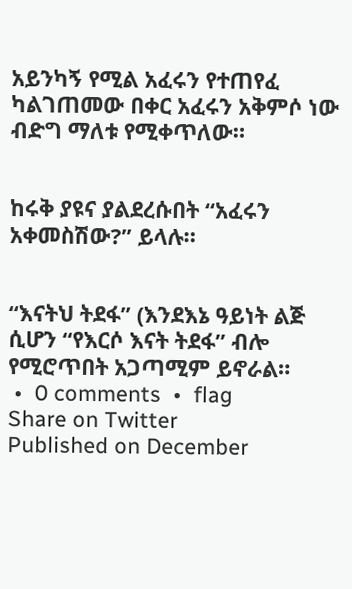አይንካኝ የሚል አፈሩን የተጠየፈ ካልገጠመው በቀር አፈሩን አቅምሶ ነው ብድግ ማለቱ የሚቀጥለው።


ከሩቅ ያዩና ያልደረሱበት “አፈሩን አቀመስሽው?” ይላሉ።


“እናትህ ትደፋ” (እንደእኔ ዓይነት ልጅ ሲሆን “የእርሶ እናት ትደፋ” ብሎ የሚሮጥበት አጋጣሚም ይኖራል።
 •  0 comments  •  flag
Share on Twitter
Published on December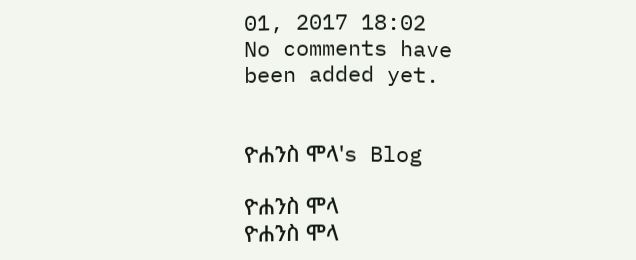01, 2017 18:02
No comments have been added yet.


ዮሐንስ ሞላ's Blog

ዮሐንስ ሞላ
ዮሐንስ ሞላ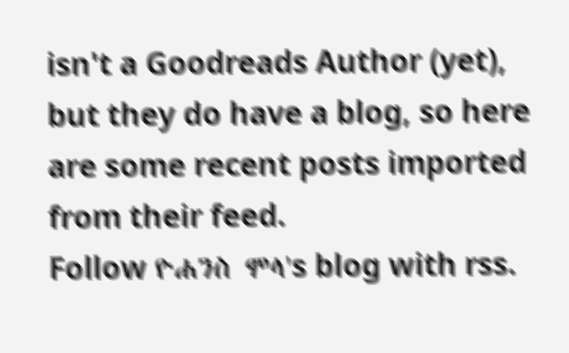isn't a Goodreads Author (yet), but they do have a blog, so here are some recent posts imported from their feed.
Follow ዮሐንስ ሞላ's blog with rss.